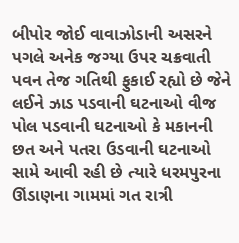બીપોર જોઈ વાવાઝોડાની અસરને પગલે અનેક જગ્યા ઉપર ચક્રવાતી પવન તેજ ગતિથી ફુકાઈ રહ્યો છે જેને લઈને ઝાડ પડવાની ઘટનાઓ વીજ પોલ પડવાની ઘટનાઓ કે મકાનની છત અને પતરા ઉડવાની ઘટનાઓ સામે આવી રહી છે ત્યારે ધરમપુરના ઊંડાણના ગામમાં ગત રાત્રી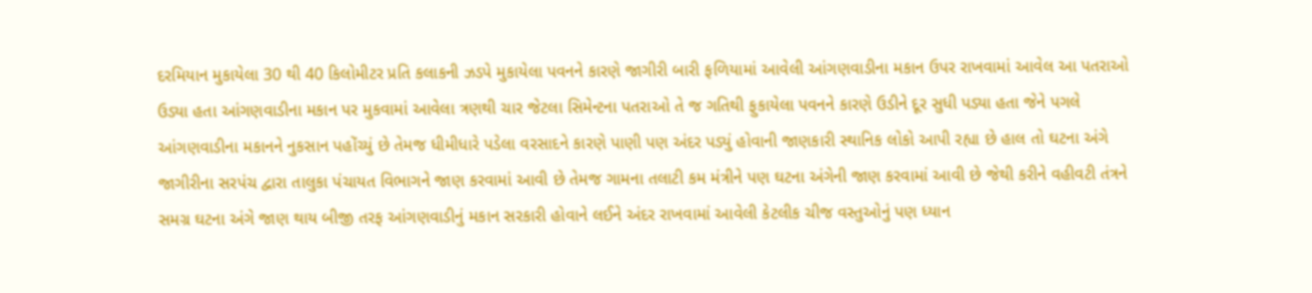દરમિયાન મુકાયેલા 30 થી 40 કિલોમીટર પ્રતિ કલાકની ઝડપે મુકાયેલા પવનને કારણે જાગીરી બારી ફળિયામાં આવેલી આંગણવાડીના મકાન ઉપર રાખવામાં આવેલ આ પતરાઓ ઉડ્યા હતા આંગણવાડીના મકાન પર મુકવામાં આવેલા ત્રણથી ચાર જેટલા સિમેન્ટના પતરાઓ તે જ ગતિથી ફુકાયેલા પવનને કારણે ઉડીને દૂર સુધી પડ્યા હતા જેને પગલે આંગણવાડીના મકાનને નુકસાન પહોંચ્યું છે તેમજ ધીમીધારે પડેલા વરસાદને કારણે પાણી પણ અંદર પડ્યું હોવાની જાણકારી સ્થાનિક લોકો આપી રહ્યા છે હાલ તો ઘટના અંગે જાગીરીના સરપંચ દ્વારા તાલુકા પંચાયત વિભાગને જાણ કરવામાં આવી છે તેમજ ગામના તલાટી કમ મંત્રીને પણ ઘટના અંગેની જાણ કરવામાં આવી છે જેથી કરીને વહીવટી તંત્રને સમગ્ર ઘટના અંગે જાણ થાય બીજી તરફ આંગણવાડીનું મકાન સરકારી હોવાને લઈને અંદર રાખવામાં આવેલી કેટલીક ચીજ વસ્તુઓનું પણ ધ્યાન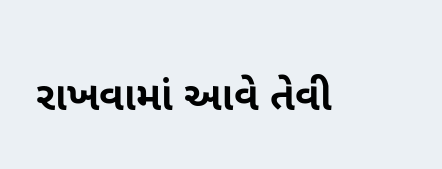રાખવામાં આવે તેવી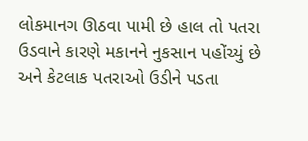લોકમાનગ ઊઠવા પામી છે હાલ તો પતરા ઉડવાને કારણે મકાનને નુકસાન પહોંચ્યું છે અને કેટલાક પતરાઓ ઉડીને પડતા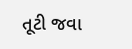તૂટી જવા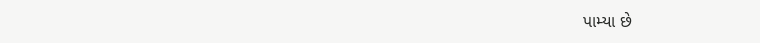પામ્યા છે